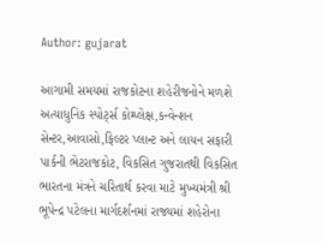Author: gujarat

આગામી સમયમાં રાજકોટના શહેરીજનોને મળશે અત્યાધુનિક સ્પોર્ટ્સ કોમ્પ્લેક્ષ,કન્વેન્શન સેન્ટર,આવાસો,ફિલ્ટર પ્લાન્ટ અને લાયન સફારી પાર્કની ભેટરાજકોટ, વિકસિત ગુજરાતથી વિકસિત ભારતના મંત્રને ચરિતાર્થ કરવા માટે મુખ્યમંત્રી શ્રી ભૂપેન્દ્ર પટેલના માર્ગદર્શનમાં રાજ્યમાં શહેરોના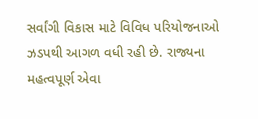સર્વાંગી વિકાસ માટે વિવિધ પરિયોજનાઓ ઝડપથી આગળ વધી રહી છે. રાજ્યના મહત્વપૂર્ણ એવા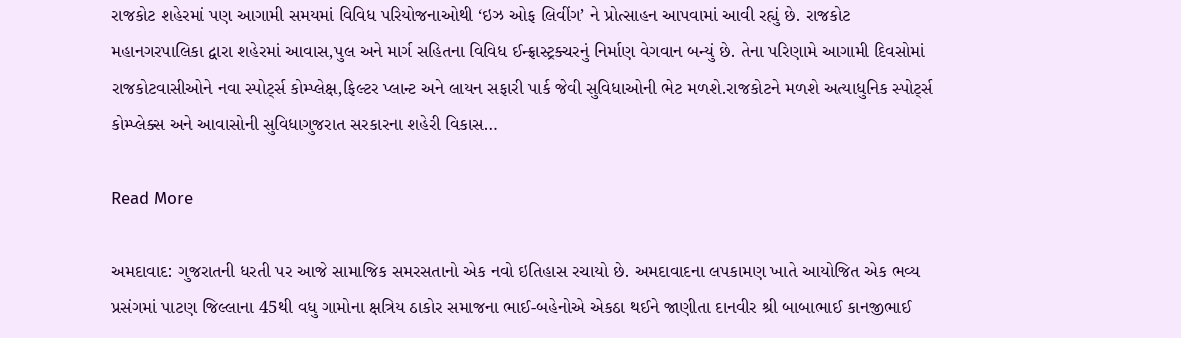રાજકોટ શહેરમાં પણ આગામી સમયમાં વિવિધ પરિયોજનાઓથી ‘ઇઝ ઓફ લિવીંગ’ ને પ્રોત્સાહન આપવામાં આવી રહ્યું છે. રાજકોટ મહાનગરપાલિકા દ્વારા શહેરમાં આવાસ,પુલ અને માર્ગ સહિતના વિવિધ ઈન્ફ્રાસ્ટ્રક્ચરનું નિર્માણ વેગવાન બન્યું છે. તેના પરિણામે આગામી દિવસોમાં રાજકોટવાસીઓને નવા સ્પોર્ટ્સ કોમ્પ્લેક્ષ,ફિલ્ટર પ્લાન્ટ અને લાયન સફારી પાર્ક જેવી સુવિધાઓની ભેટ મળશે.રાજકોટને મળશે અત્યાધુનિક સ્પોર્ટ્સ કોમ્પ્લેક્સ અને આવાસોની સુવિધાગુજરાત સરકારના શહેરી વિકાસ…

Read More

અમદાવાદ: ગુજરાતની ધરતી પર આજે સામાજિક સમરસતાનો એક નવો ઇતિહાસ રચાયો છે. અમદાવાદના લપકામણ ખાતે આયોજિત એક ભવ્ય પ્રસંગમાં પાટણ જિલ્લાના 45થી વધુ ગામોના ક્ષત્રિય ઠાકોર સમાજના ભાઈ-બહેનોએ એકઠા થઈને જાણીતા દાનવીર શ્રી બાબાભાઈ કાનજીભાઈ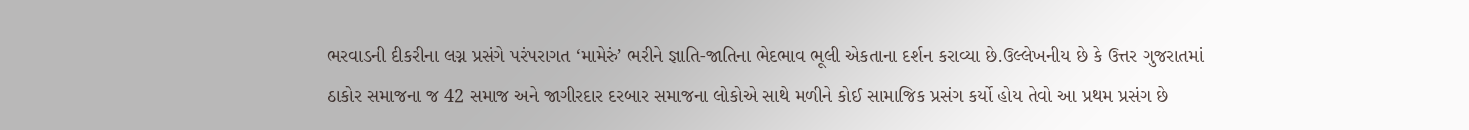ભરવાડની દીકરીના લગ્ન પ્રસંગે પરંપરાગત ‘મામેરું’ ભરીને જ્ઞાતિ-જાતિના ભેદભાવ ભૂલી એકતાના દર્શન કરાવ્યા છે.ઉલ્લેખનીય છે કે ઉત્તર ગુજરાતમાં ઠાકોર સમાજના જ 42 સમાજ અને જાગીરદાર દરબાર સમાજના લોકોએ સાથે મળીને કોઈ સામાજિક પ્રસંગ કર્યો હોય તેવો આ પ્રથમ પ્રસંગ છે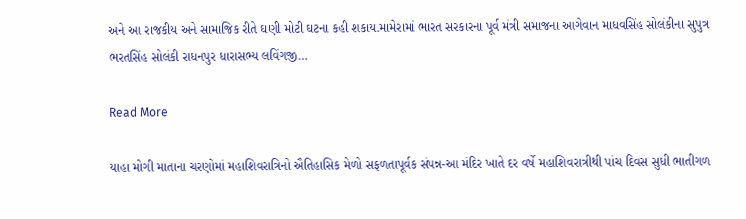અને આ રાજકીય અને સામાજિક રીતે ઘણી મોટી ઘટના કહી શકાય.મામેરામાં ભારત સરકારના પૂર્વ મંત્રી સમાજના આગેવાન માધવસિંહ સોલંકીના સુપુત્ર ભરતસિંહ સોલંકી રાધનપુર ધારાસભ્ય લવિંગજી…

Read More

યાહા મોગી માતાના ચરણોમાં મહાશિવરાત્રિનો ઐતિહાસિક મેળો સફળતાપૂર્વક સંપન્ન-આ મંદિર ખાતે દર વર્ષે મહાશિવરાત્રીથી પાંચ દિવસ સુધી ભાતીગળ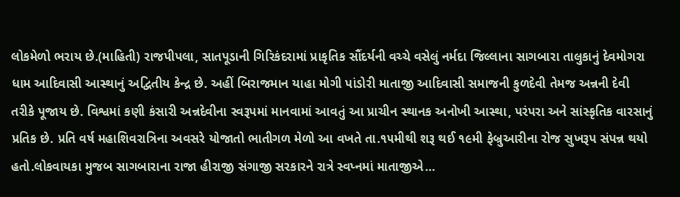લોકમેળો ભરાય છે.(માહિતી) રાજપીપલા, સાતપૂડાની ગિરિકંદરામાં પ્રાકૃતિક સૌંદર્યની વચ્ચે વસેલું નર્મદા જિલ્લાના સાગબારા તાલુકાનું દેવમોગરા ધામ આદિવાસી આસ્થાનું અદ્વિતીય કેન્દ્ર છે. અહીં બિરાજમાન યાહા મોગી પાંડોરી માતાજી આદિવાસી સમાજની કુળદેવી તેમજ અન્નની દેવી તરીકે પૂજાય છે. વિશ્વમાં કણી કંસારી અન્નદેવીના સ્વરૂપમાં માનવામાં આવતું આ પ્રાચીન સ્થાનક અનોખી આસ્થા, પરંપરા અને સાંસ્કૃતિક વારસાનું પ્રતિક છે. પ્રતિ વર્ષ મહાશિવરાત્રિના અવસરે યોજાતો ભાતીગળ મેળો આ વખતે તા.૧૫મીથી શરૂ થઈ ૧૯મી ફેબ્રુઆરીના રોજ સુખરૂપ સંપન્ન થયો હતો.લોકવાયકા મુજબ સાગબારાના રાજા હીરાજી સંગાજી સરકારને રાત્રે સ્વપ્નમાં માતાજીએ…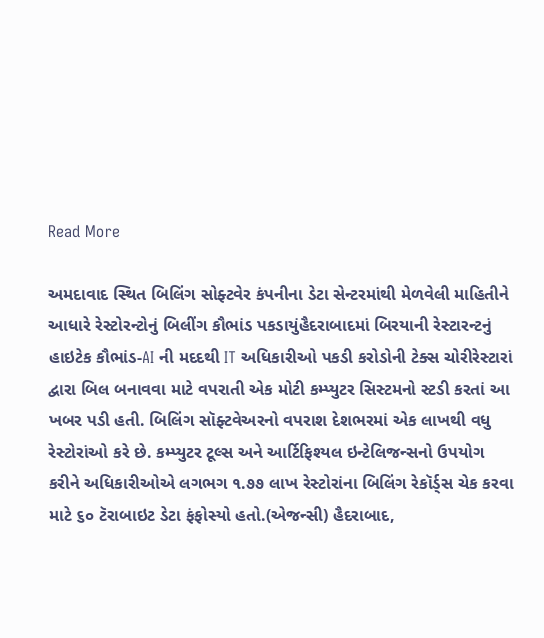Read More

અમદાવાદ સ્થિત બિલિંગ સોફ્ટવેર કંપનીના ડેટા સેન્ટરમાંથી મેળવેલી માહિતીને આધારે રેસ્ટોરન્ટોનું બિલીંગ કૌભાંડ પકડાયુંહૈદરાબાદમાં બિરયાની રેસ્ટારન્ટનું હાઇટેક કૌભાંડ-AI ની મદદથી IT અધિકારીઓ પકડી કરોડોની ટેક્સ ચોરીરેસ્ટારાં દ્વારા બિલ બનાવવા માટે વપરાતી એક મોટી કમ્પ્યુટર સિસ્ટમનો સ્ટડી કરતાં આ ખબર પડી હતી. બિલિંગ સૉફ્ટવેઅરનો વપરાશ દેશભરમાં એક લાખથી વધુ રેસ્ટોરાંઓ કરે છે. કમ્પ્યુટર ટૂલ્સ અને આર્ટિફિશ્યલ ઇન્ટેલિજન્સનો ઉપયોગ કરીને અધિકારીઓએ લગભગ ૧.૭૭ લાખ રેસ્ટોરાંના બિલિંગ રેકૉર્ડ્સ ચેક કરવા માટે ૬૦ ટૅરાબાઇટ ડેટા ફંફોસ્યો હતો.(એજન્સી) હૈદરાબાદ,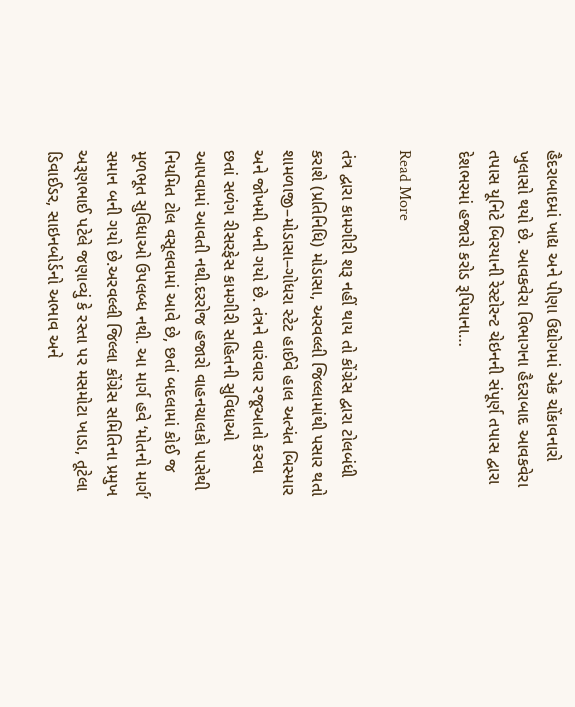હૈદરાબાદમાં ખાદ્ય અને પીણા ઉદ્યોગમાં એક ચોંકાવનારો ખુલાસો થયો છે. આવકવેરા વિભાગના હૈદરાબાદ આવકવેરા તપાસ યૂનિટે બિરયાની રેસ્ટોરન્ટ ચેઇનની સંપૂર્ણ તપાસ દ્વારા દેશભરમાં હજારો કરોડ રૂપિયાના…

Read More

તંત્ર દ્વારા કામગીરી શરૂ નહીં થાય તો કોંગ્રેસ દ્વારા ટોલબંધી કરાશે (પ્રતિનિધિ) મોડાસા, અરવલ્લી જિલ્લામાંથી પસાર થતો શામળાજી–મોડાસા–ગોધરા સ્ટેટ હાઈવે હાલ અત્યંત બિસ્માર અને જોખમી બની ગયો છે. તંત્રને વારંવાર રજૂઆતો કરવા છતાં સળંગ રીસરફેસ કામગીરી સહિતની સુવિધાઓ આપવામાં આવતી નથી.દરરોજ હજારો વાહનચાલકો પાસેથી નિયમિત ટોલ વસૂલવામાં આવે છે, છતાં બદલામાં કોઈ જ મૂળભૂત સુવિધાઓ ઉપલબ્ધ નથી. આ માર્ગ હવે ‘મોતનો માર્ગ’ સમાન બની ગયો છે.અરવલ્લી જિલ્લા કોંગ્રેસ સમિતિના પ્રમુખ અરૂણભાઈ પટેલે જણાવ્યું કે રસ્તા પર મસમોટા ખાડા, તૂટેલા ડિવાઈડર, સાઇનબોર્ડનો અભાવ અને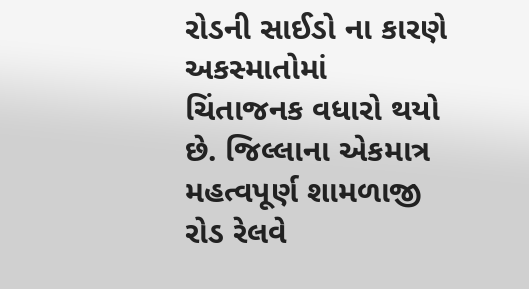રોડની સાઈડો ના કારણે અકસ્માતોમાં ચિંતાજનક વધારો થયો છે. જિલ્લાના એકમાત્ર મહત્વપૂર્ણ શામળાજી રોડ રેલવે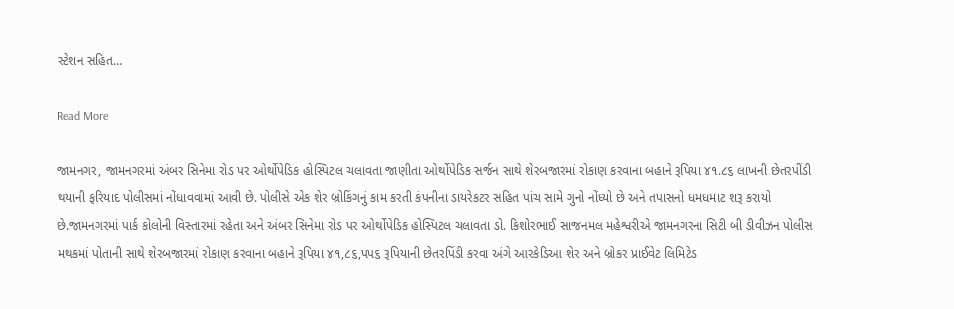સ્ટેશન સહિત…

Read More

જામનગર, જામનગરમાં અંબર સિનેમા રોડ પર ઓર્થોપેડિક હોસ્પિટલ ચલાવતા જાણીતા ઓર્થોપેડિક સર્જન સાથે શેરબજારમાં રોકાણ કરવાના બહાને રૂપિયા ૪૧.૮૬ લાખની છેતરપીંડી થયાની ફરિયાદ પોલીસમાં નોંધાવવામાં આવી છે. પોલીસે એક શેર બ્રોકિંગનું કામ કરતી કંપનીના ડાયરેકટર સહિત પાંચ સામે ગુનો નોંધ્યો છે અને તપાસનો ધમધમાટ શરૂ કરાયો છે.જામનગરમાં પાર્ક કોલોની વિસ્તારમાં રહેતા અને અંબર સિનેમા રોડ પર ઓર્થોપેડિક હોસ્પિટલ ચલાવતા ડો. કિશોરભાઈ સાજનમલ મહેશ્વરીએ જામનગરના સિટી બી ડીવીઝન પોલીસ મથકમાં પોતાની સાથે શેરબજારમાં રોકાણ કરવાના બહાને રૂપિયા ૪૧,૮૬,પપ૬ રૂપિયાની છેતરપિંડી કરવા અંગે આરકેડિઆ શેર અને બ્રોકર પ્રાઈવેટ લિમિટેડ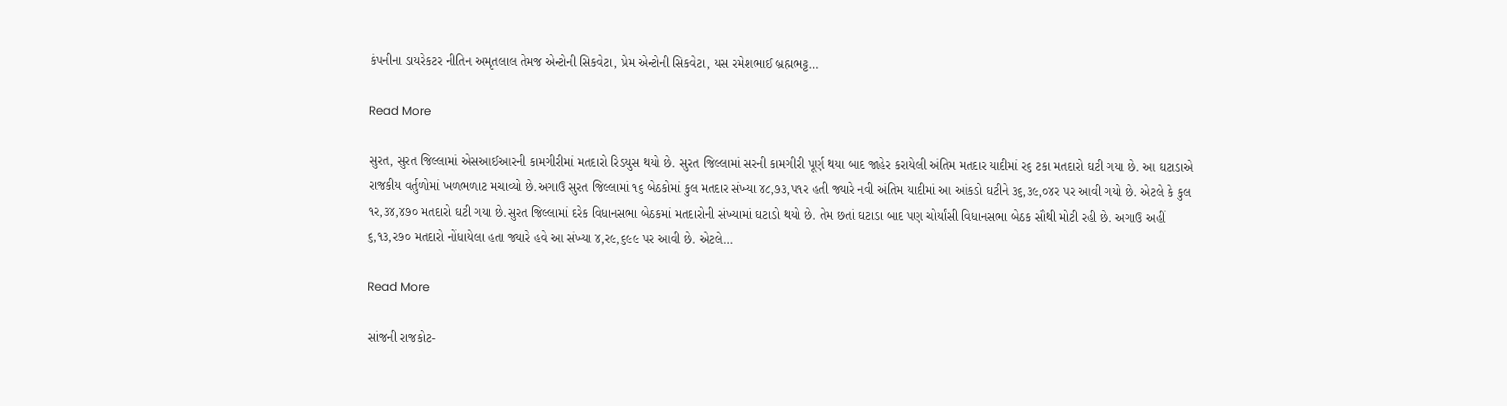કંપનીના ડાયરેકટર નીતિન અમૃતલાલ તેમજ એન્ટોની સિકવેટા, પ્રેમ એન્ટોની સિકવેટા, યસ રમેશભાઈ બ્રહ્મભટ્ટ…

Read More

સુરત, સુરત જિલ્લામાં એસઆઈઆરની કામગીરીમાં મતદારો રિડયુસ થયો છે. સુરત જિલ્લામાં સરની કામગીરી પૂર્ણ થયા બાદ જાહેર કરાયેલી અંતિમ મતદાર યાદીમાં ર૬ ટકા મતદારો ઘટી ગયા છે. આ ઘટાડાએ રાજકીય વર્તુળોમાં ખળભળાટ મચાવ્યો છે.અગાઉ સુરત જિલ્લામાં ૧૬ બેઠકોમાં કુલ મતદાર સંખ્યા ૪૮,૭૩,પ૧ર હતી જ્યારે નવી અંતિમ યાદીમાં આ આંકડો ઘટીને ૩૬,૩૯,૦૪ર પર આવી ગયો છે. એટલે કે કુલ ૧ર,૩૪,૪૭૦ મતદારો ઘટી ગયા છે.સુરત જિલ્લામાં દરેક વિધાનસભા બેઠકમાં મતદારોની સંખ્યામાં ઘટાડો થયો છે. તેમ છતાં ઘટાડા બાદ પણ ચોર્યાંસી વિધાનસભા બેઠક સૌથી મોટી રહી છે. અગાઉ અહીં ૬,૧૩,ર૭૦ મતદારો નોંધાયેલા હતા જ્યારે હવે આ સંખ્યા ૪,ર૯,૬૯૯ પર આવી છે. એટલે…

Read More

સાંજની રાજકોટ-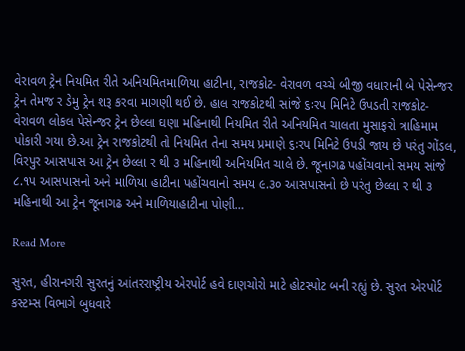વેરાવળ ટ્રેન નિયમિત રીતે અનિયમિતમાળિયા હાટીના, રાજકોટ- વેરાવળ વચ્ચે બીજી વધારાની બે પેસેન્જર ટ્રેન તેમજ ર ડેમુ ટ્રેન શરૂ કરવા માગણી થઈ છે. હાલ રાજકોટથી સાંજે ૬ઃરપ મિનિટે ઉપડતી રાજકોટ- વેરાવળ લોકલ પેસેન્જર ટ્રેન છેલ્લા ઘણા મહિનાથી નિયમિત રીતે અનિયમિત ચાલતા મુસાફરો ત્રાહિમામ પોકારી ગયા છે.આ ટ્રેન રાજકોટથી તો નિયમિત તેના સમય પ્રમાણે ૬ઃરપ મિનિટે ઉપડી જાય છે પરંતુ ગોંડલ, વિરપુર આસપાસ આ ટ્રેન છેલ્લા ર થી ૩ મહિનાથી અનિયમિત ચાલે છે. જૂનાગઢ પહોંચવાનો સમય સાંજે ૮.૧પ આસપાસનો અને માળિયા હાટીના પહોંચવાનો સમય ૯.૩૦ આસપાસનો છે પરંતુ છેલ્લા ર થી ૩ મહિનાથી આ ટ્રેન જૂનાગઢ અને માળિયાહાટીના પોણી…

Read More

સુરત, હીરાનગરી સુરતનું આંતરરાષ્ટ્રીય એરપોર્ટ હવે દાણચોરો માટે હોટસ્પોટ બની રહ્યું છે. સુરત એરપોર્ટ કસ્ટમ્સ વિભાગે બુધવારે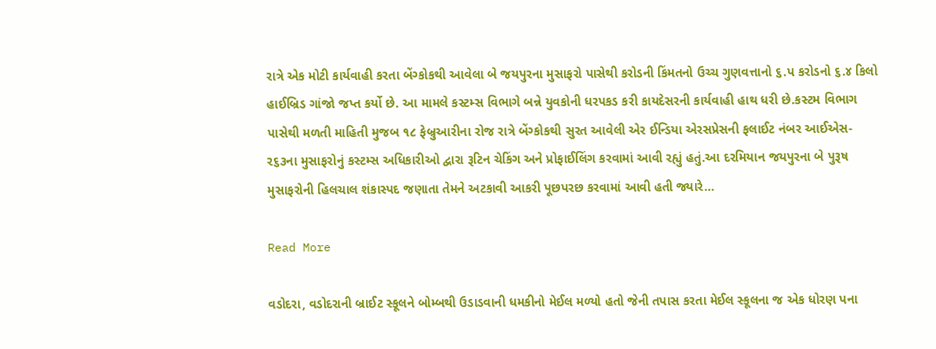રાત્રે એક મોટી કાર્યવાહી કરતા બેંગ્કોકથી આવેલા બે જયપુરના મુસાફરો પાસેથી કરોડની કિંમતનો ઉચ્ચ ગુણવત્તાનો ૬.પ કરોડનો ૬.૪ કિલો હાઈબ્રિડ ગાંજો જપ્ત કર્યો છે. આ મામલે કસ્ટમ્સ વિભાગે બન્ને યુવકોની ધરપકડ કરી કાયદેસરની કાર્યવાહી હાથ ધરી છે.કસ્ટમ વિભાગ પાસેથી મળતી માહિતી મુજબ ૧૮ ફેબ્રુઆરીના રોજ રાત્રે બેંગ્કોકથી સુરત આવેલી એર ઈન્ડિયા એરસપ્રેસની ફલાઈટ નંબર આઈએસ-ર૬૩ના મુસાફરોનું કસ્ટમ્સ અધિકારીઓ દ્વારા રૂટિન ચેકિંગ અને પ્રોફાઈલિંગ કરવામાં આવી રહ્યું હતું.આ દરમિયાન જયપુરના બે પુરૂષ મુસાફરોની હિલચાલ શંકાસ્પદ જણાતા તેમને અટકાવી આકરી પૂછપરછ કરવામાં આવી હતી જ્યારે…

Read More

વડોદરા, વડોદરાની બ્રાઈટ સ્કૂલને બોમ્બથી ઉડાડવાની ધમકીનો મેઈલ મળ્યો હતો જેની તપાસ કરતા મેઈલ સ્કૂલના જ એક ધોરણ પના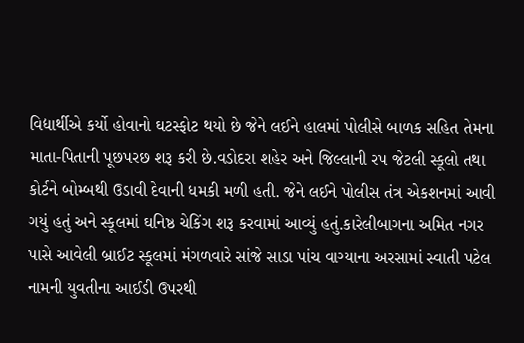વિદ્યાર્થીએ કર્યો હોવાનો ઘટસ્ફોટ થયો છે જેને લઈને હાલમાં પોલીસે બાળક સહિત તેમના માતા-પિતાની પૂછપરછ શરૂ કરી છે.વડોદરા શહેર અને જિલ્લાની રપ જેટલી સ્કૂલો તથા કોર્ટને બોમ્બથી ઉડાવી દેવાની ધમકી મળી હતી. જેને લઈને પોલીસ તંત્ર એકશનમાં આવી ગયું હતું અને સ્કૂલમાં ઘનિષ્ઠ ચેકિંગ શરૂ કરવામાં આવ્યું હતું.કારેલીબાગના અમિત નગર પાસે આવેલી બ્રાઈટ સ્કૂલમાં મંગળવારે સાંજે સાડા પાંચ વાગ્યાના અરસામાં સ્વાતી પટેલ નામની યુવતીના આઈડી ઉપરથી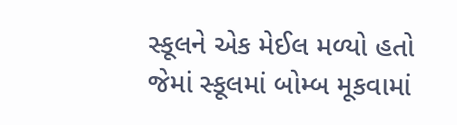સ્કૂલને એક મેઈલ મળ્યો હતો જેમાં સ્કૂલમાં બોમ્બ મૂકવામાં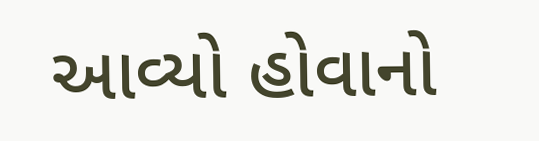આવ્યો હોવાનો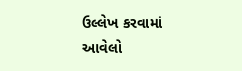ઉલ્લેખ કરવામાં આવેલો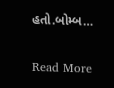હતો.બોમ્બ…

Read More